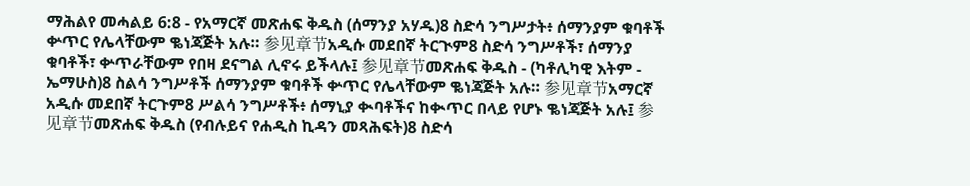ማሕልየ መሓልይ 6:8 - የአማርኛ መጽሐፍ ቅዱስ (ሰማንያ አሃዱ)8 ስድሳ ንግሥታት፥ ሰማንያም ቁባቶች ቍጥር የሌላቸውም ቈነጃጅት አሉ። 参见章节አዲሱ መደበኛ ትርጒም8 ስድሳ ንግሥቶች፣ ሰማንያ ቁባቶች፣ ቍጥራቸውም የበዛ ደናግል ሊኖሩ ይችላሉ፤ 参见章节መጽሐፍ ቅዱስ - (ካቶሊካዊ እትም - ኤማሁስ)8 ስልሳ ንግሥቶች ሰማንያም ቁባቶች ቍጥር የሌላቸውም ቈነጃጅት አሉ። 参见章节አማርኛ አዲሱ መደበኛ ትርጉም8 ሥልሳ ንግሥቶች፥ ሰማኒያ ቊባቶችና ከቊጥር በላይ የሆኑ ቈነጃጅት አሉ፤ 参见章节መጽሐፍ ቅዱስ (የብሉይና የሐዲስ ኪዳን መጻሕፍት)8 ስድሳ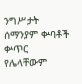ንግሥታት ሰማንያም ቍባቶች ቍጥር የሌላቸውም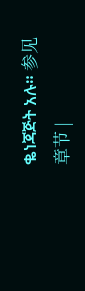ቈነጃጅት አሉ። 参见章节 |